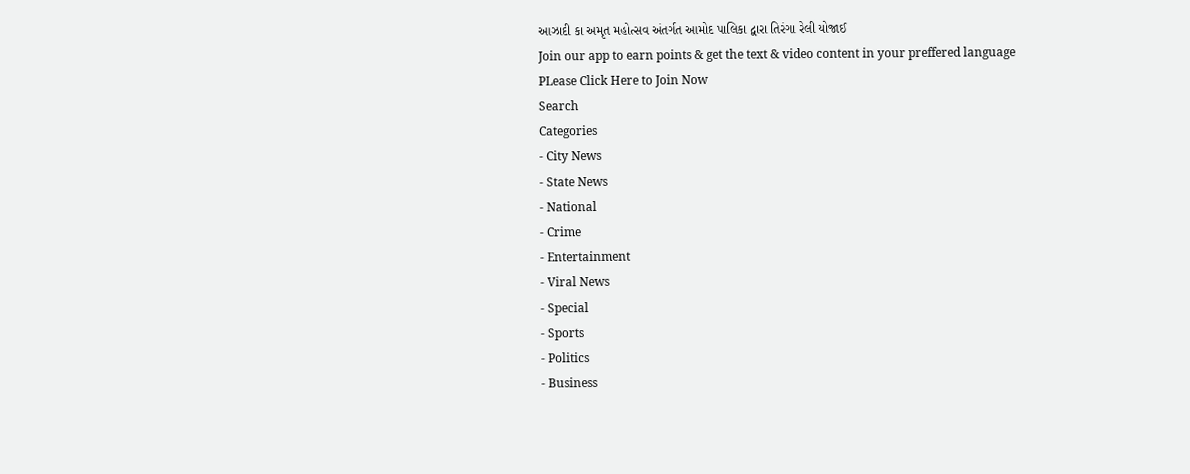આઝાદી કા અમૃત મહોત્સવ અંતર્ગત આમોદ પાલિકા દ્વારા તિરંગા રેલી યોજાઈ
Join our app to earn points & get the text & video content in your preffered language
PLease Click Here to Join Now
Search
Categories
- City News
- State News
- National
- Crime
- Entertainment
- Viral News
- Special
- Sports
- Politics
- Business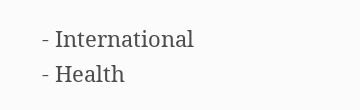- International
- Health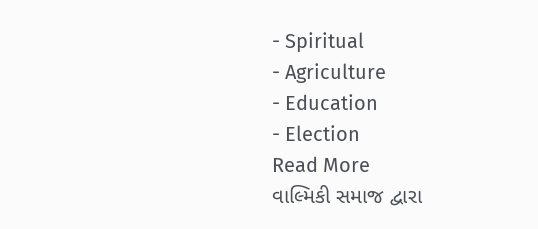- Spiritual
- Agriculture
- Education
- Election
Read More
વાલ્મિકી સમાજ દ્વારા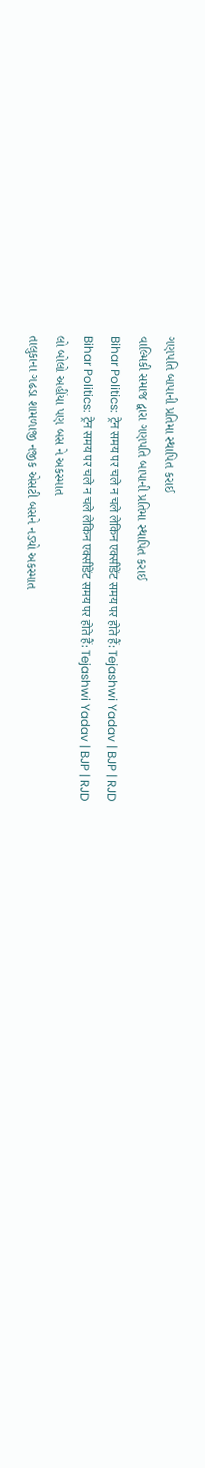ગણપતિ બાપાની પ્રતિમા સ્થાપિત કરાઈ
વાલ્મિકી સમાજ દ્વારા ગણપતિ બાપાની પ્રતિમા સ્થાપિત કરાઈ
Bihar Politics: ट्रेन समय पर चले न चले लेकिन एक्सीडेंट समय पर होते हैं: Tejashwi Yadav | BJP | RJD
Bihar Politics: ट्रेन समय पर चले न चले लेकिन एक्सीडेंट समय पर होते हैं: Tejashwi Yadav | BJP | RJD
લો બોલો અહીંયા પણ બસ ને અકસ્માત
તાલુકાના ગઢડા શામળાજી નજીક એસટી બસને નડ્યો અકસ્માત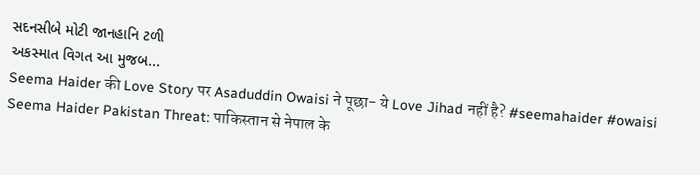સદનસીબે મોટી જાનહાનિ ટળી
અકસ્માત વિગત આ મુજબ...
Seema Haider की Love Story पर Asaduddin Owaisi ने पूछा- ये Love Jihad नहीं है? #seemahaider #owaisi
Seema Haider Pakistan Threat: पाकिस्तान से नेपाल के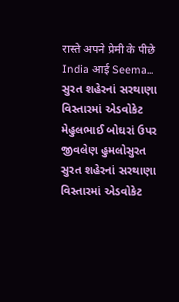रास्ते अपने प्रेमी के पीछे India आई Seema...
સુરત શહેરનાં સરથાણા વિસ્તારમાં એડવોકેટ મેહુલભાઈ બોઘરાં ઉપર જીવલેણ હુમલોસુરત
સુરત શહેરનાં સરથાણા વિસ્તારમાં એડવોકેટ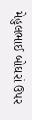મેહુલભાઈ બોઘરાં ઉપર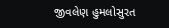જીવલેણ હુમલોસુરત